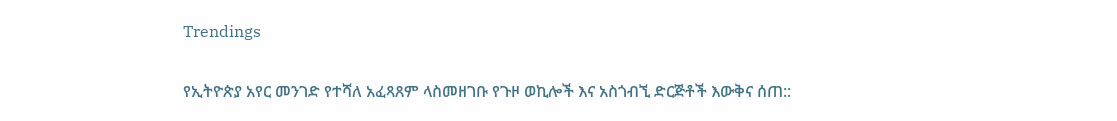Trendings

የኢትዮጵያ አየር መንገድ የተሻለ አፈጻጸም ላስመዘገቡ የጉዞ ወኪሎች እና አስጎብኚ ድርጅቶች እውቅና ሰጠ::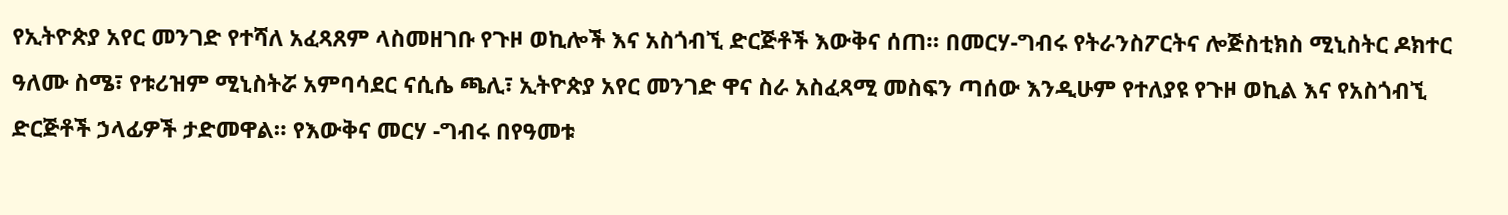የኢትዮጵያ አየር መንገድ የተሻለ አፈጻጸም ላስመዘገቡ የጉዞ ወኪሎች እና አስጎብኚ ድርጅቶች እውቅና ሰጠ። በመርሃ-ግብሩ የትራንስፖርትና ሎጅስቲክስ ሚኒስትር ዶክተር ዓለሙ ስሜ፣ የቱሪዝም ሚኒስትሯ አምባሳደር ናሲሴ ጫሊ፣ ኢትዮጵያ አየር መንገድ ዋና ስራ አስፈጻሚ መስፍን ጣሰው እንዲሁም የተለያዩ የጉዞ ወኪል እና የአስጎብኚ ድርጅቶች ኃላፊዎች ታድመዋል። የእውቅና መርሃ -ግብሩ በየዓመቱ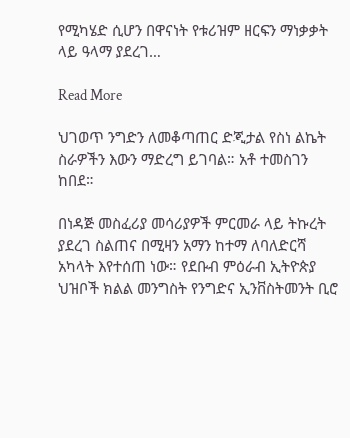የሚካሄድ ሲሆን በዋናነት የቱሪዝም ዘርፍን ማነቃቃት ላይ ዓላማ ያደረገ…

Read More

ህገወጥ ንግድን ለመቆጣጠር ድጂታል የስነ ልኬት ስራዎችን እውን ማድረግ ይገባል። አቶ ተመስገን ከበደ።

በነዳጅ መስፈሪያ መሳሪያዎች ምርመራ ላይ ትኩረት ያደረገ ስልጠና በሚዛን አማን ከተማ ለባለድርሻ አካላት እየተሰጠ ነው። የደቡብ ምዕራብ ኢትዮጵያ ህዝቦች ክልል መንግስት የንግድና ኢንቨስትመንት ቢሮ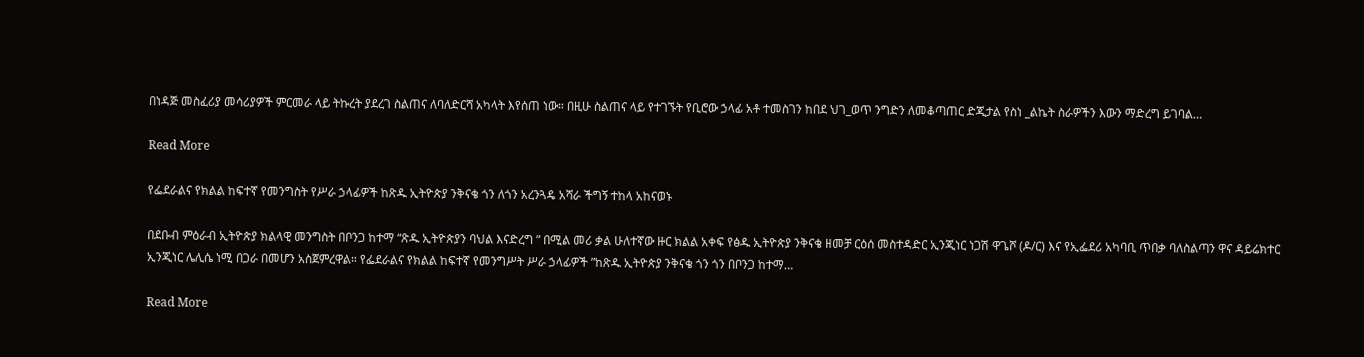በነዳጅ መስፈሪያ መሳሪያዎች ምርመራ ላይ ትኩረት ያደረገ ስልጠና ለባለድርሻ አካላት እየሰጠ ነው። በዚሁ ስልጠና ላይ የተገኙት የቢሮው ኃላፊ አቶ ተመስገን ከበደ ህገ_ወጥ ንግድን ለመቆጣጠር ድጂታል የስነ _ልኬት ስራዎችን እውን ማድረግ ይገባል…

Read More

የፌደራልና የክልል ከፍተኛ የመንግስት የሥራ ኃላፊዎች ከጽዱ ኢትዮጵያ ንቅናቄ ጎን ለጎን አረንጓዴ አሻራ ችግኝ ተከላ አከናወኑ

በደቡብ ምዕራብ ኢትዮጵያ ክልላዊ መንግስት በቦንጋ ከተማ “ጽዱ ኢትዮጵያን ባህል እናድረግ ” በሚል መሪ ቃል ሁለተኛው ዙር ክልል አቀፍ የፅዱ ኢትዮጵያ ንቅናቄ ዘመቻ ርዕሰ መስተዳድር ኢንጂነር ነጋሽ ዋጌሾ (ዶ/ር) እና የኢፌደሪ አካባቢ ጥበቃ ባለስልጣን ዋና ዳይሬክተር ኢንጂነር ሌሊሴ ነሚ በጋራ በመሆን አስጀምረዋል። የፌደራልና የክልል ከፍተኛ የመንግሥት ሥራ ኃላፊዎች ”ከጽዱ ኢትዮጵያ ንቅናቄ ጎን ጎን በቦንጋ ከተማ…

Read More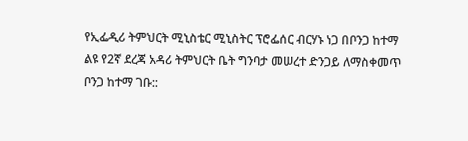የኢፌዲሪ ትምህርት ሚኒስቴር ሚኒስትር ፕሮፌሰር ብርሃኑ ነጋ በቦንጋ ከተማ ልዩ የ2ኛ ደረጃ አዳሪ ትምህርት ቤት ግንባታ መሠረተ ድንጋይ ለማስቀመጥ ቦንጋ ከተማ ገቡ::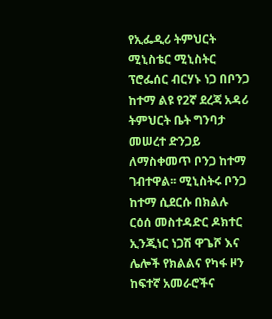የኢፌዲሪ ትምህርት ሚኒስቴር ሚኒስትር ፕሮፌሰር ብርሃኑ ነጋ በቦንጋ ከተማ ልዩ የ2ኛ ደረጃ አዳሪ ትምህርት ቤት ግንባታ መሠረተ ድንጋይ ለማስቀመጥ ቦንጋ ከተማ ገብተዋል፡፡ ሚኒስትሩ ቦንጋ ከተማ ሲደርሱ በክልሉ ርዕሰ መስተዳድር ዶክተር ኢንጂነር ነጋሽ ዋጌሾ እና ሌሎች የክልልና የካፋ ዞን ከፍተኛ አመራሮችና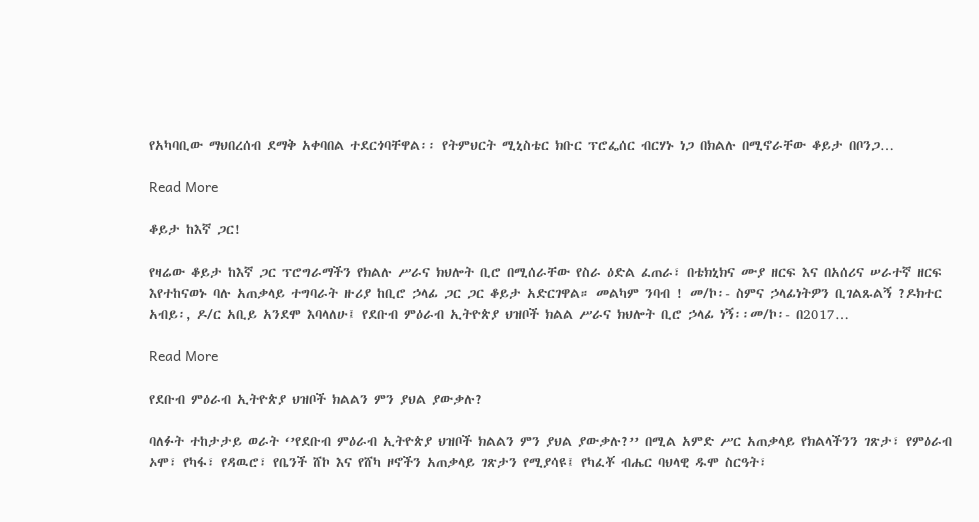የአካባቢው ማህበረሰብ ደማቅ አቀባበል ተደርጎባቸዋል፡፡ የትምህርት ሚኒስቴር ክቡር ፕሮፌሰር ብርሃኑ ነጋ በክልሉ በሚኖራቸው ቆይታ በቦንጋ…

Read More

ቆይታ ከእኛ ጋር!

የዛሬው ቆይታ ከእኛ ጋር ፕሮግራማችን የክልሉ ሥራና ክህሎት ቢሮ በሚሰራቸው የስራ ዕድል ፈጠራ፣ በቴክኒክና ሙያ ዘርፍ እና በአሰሪና ሠራተኛ ዘርፍ እየተከናወኑ ባሉ አጠቃላይ ተግባራት ዙሪያ ከቢሮ ኃላፊ ጋር ጋር ቆይታ አድርገዋል። መልካም ንባብ ! መ/ኮ፡- ስምና ኃላፊነትዎን ቢገልጹልኝ ?ዶክተር አብይ፡, ዶ/ር አቢይ አንደሞ እባላለሁ፤ የደቡብ ምዕራብ ኢትዮጵያ ህዝቦች ክልል ሥራና ክህሎት ቢሮ ኃላፊ ነኝ፡፡መ/ኮ፡- በ2017…

Read More

የደቡብ ምዕራብ ኢትዮጵያ ህዝቦች ክልልን ምን ያህል ያውቃሉ?

ባለፉት ተከታታይ ወራት ‘’የደቡብ ምዕራብ ኢትዮጵያ ህዝቦች ክልልን ምን ያህል ያውቃሉ?’’ በሚል አምድ ሥር አጠቃላይ የክልላችንን ገጽታ፣ የምዕራብ ኦሞ፣ የካፋ፣ የዳዉሮ፣ የቤንች ሸኮ እና የሸካ ዞኖችን አጠቃላይ ገጽታን የሚያሳዩ፤ የካፈቾ ብሔር ባህላዊ ዱሞ ስርዓት፣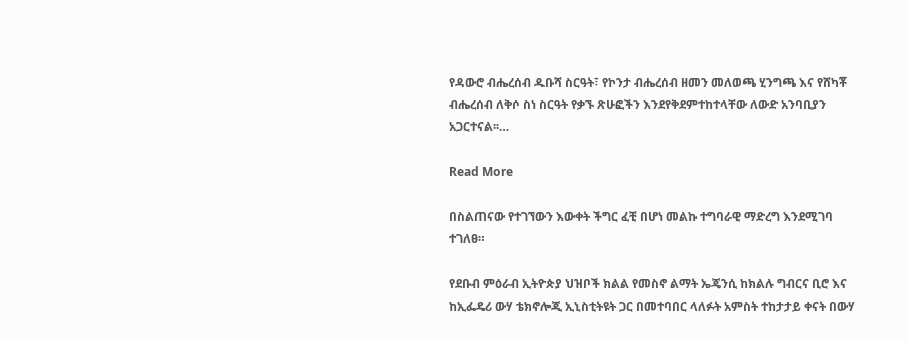የዳውሮ ብሔረሰብ ዱቡሻ ስርዓት፣ የኮንታ ብሔረሰብ ዘመን መለወጫ ሂንግጫ እና የሸካቾ ብሔረሰብ ለቅሶ ስነ ስርዓት የቃኙ ጽሁፎችን እንደየቅደምተከተላቸው ለውድ አንባቢያን አጋርተናል፡፡…

Read More

በስልጠናው የተገኘውን እውቀት ችግር ፈቺ በሆነ መልኩ ተግባራዊ ማድረግ እንደሚገባ ተገለፀ።

የደቡብ ምዕራብ ኢትዮጵያ ህዝቦች ክልል የመስኖ ልማት ኤጄንሲ ከክልሉ ግብርና ቢሮ እና ከኢፌዴሪ ውሃ ቴክኖሎጂ ኢኒስቲትዩት ጋር በመተባበር ላለፉት አምስት ተከታታይ ቀናት በውሃ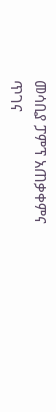መሳቢያ ፓምፕ አጠቃቀምና ጥገና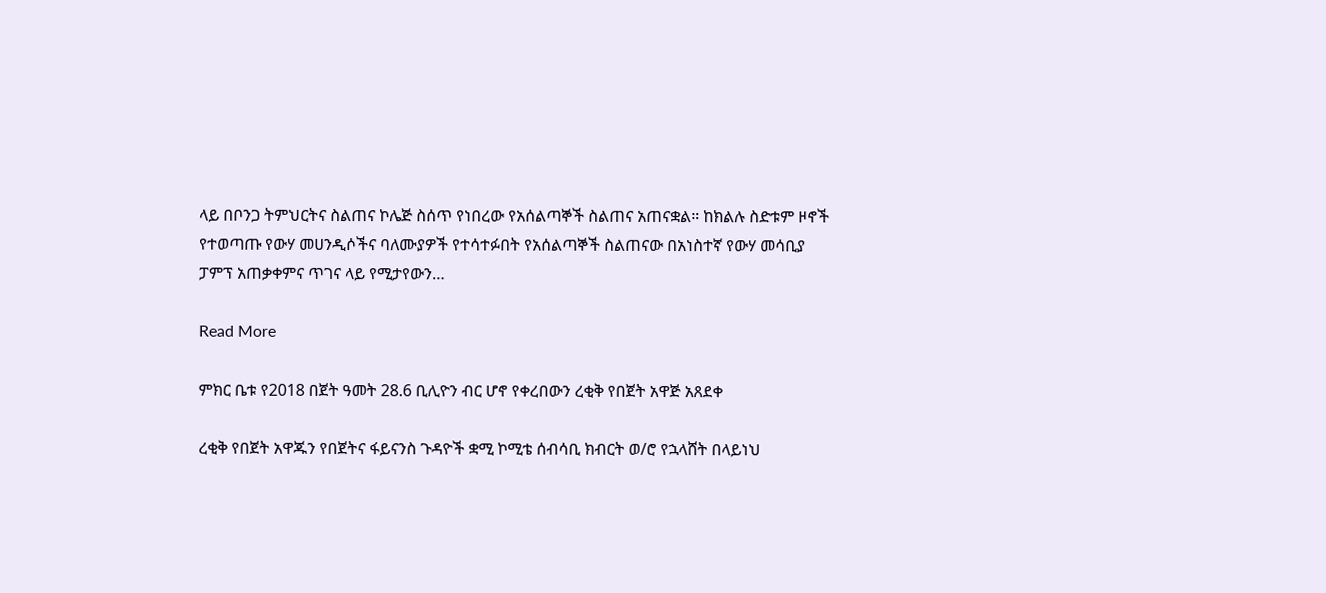ላይ በቦንጋ ትምህርትና ስልጠና ኮሌጅ ስሰጥ የነበረው የአሰልጣኞች ስልጠና አጠናቋል። ከክልሉ ስድቱም ዞኖች የተወጣጡ የውሃ መሀንዲሶችና ባለሙያዎች የተሳተፉበት የአሰልጣኞች ስልጠናው በአነስተኛ የውሃ መሳቢያ ፓምፕ አጠቃቀምና ጥገና ላይ የሚታየውን…

Read More

ምክር ቤቱ የ2018 በጀት ዓመት 28.6 ቢሊዮን ብር ሆኖ የቀረበውን ረቂቅ የበጀት አዋጅ አጸደቀ

ረቂቅ የበጀት አዋጁን የበጀትና ፋይናንስ ጉዳዮች ቋሚ ኮሚቴ ሰብሳቢ ክብርት ወ/ሮ የኋላሸት በላይነህ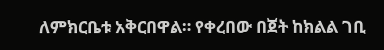ለምክርቤቱ አቅርበዋል። የቀረበው በጀት ከክልል ገቢ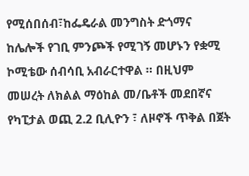የሚሰበሰብ፣ከፌዴራል መንግስት ድጎማና ከሌሎች የገቢ ምንጮች የሚገኝ መሆኑን የቋሚ ኮሚቴው ሰብሳቢ አብራርተዋል ። በዚህም መሠረት ለክልል ማዕከል መ/ቤቶች መደበኛና የካፒታል ወጪ 2.2 ቢሊዮን ፣ ለዞኖች ጥቅል በጀት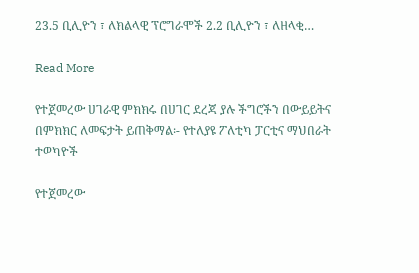23.5 ቢሊዮን ፣ ለክልላዊ ፕሮግራሞች 2.2 ቢሊዮን ፣ ለዘላቂ…

Read More

የተጀመረው ሀገራዊ ምክክሩ በሀገር ደረጃ ያሉ ችግሮችን በውይይትና በምክክር ለመፍታት ይጠቅማል፡- የተለያዩ ፖለቲካ ፓርቲና ማህበራት ተወካዮች

የተጀመረው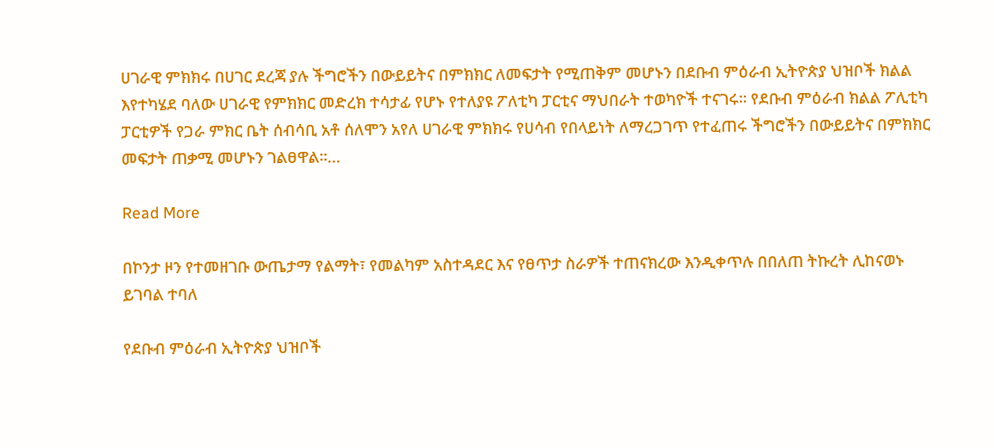ሀገራዊ ምክክሩ በሀገር ደረጃ ያሉ ችግሮችን በውይይትና በምክክር ለመፍታት የሚጠቅም መሆኑን በደቡብ ምዕራብ ኢትዮጵያ ህዝቦች ክልል እየተካሄደ ባለው ሀገራዊ የምክክር መድረክ ተሳታፊ የሆኑ የተለያዩ ፖለቲካ ፓርቲና ማህበራት ተወካዮች ተናገሩ። የደቡብ ምዕራብ ክልል ፖሊቲካ ፓርቲዎች የጋራ ምክር ቤት ሰብሳቢ አቶ ሰለሞን አየለ ሀገራዊ ምክክሩ የሀሳብ የበላይነት ለማረጋገጥ የተፈጠሩ ችግሮችን በውይይትና በምክክር መፍታት ጠቃሚ መሆኑን ገልፀዋል፡፡…

Read More

በኮንታ ዞን የተመዘገቡ ውጤታማ የልማት፣ የመልካም አስተዳደር እና የፀጥታ ስራዎች ተጠናክረው እንዲቀጥሉ በበለጠ ትኩረት ሊከናወኑ ይገባል ተባለ

የደቡብ ምዕራብ ኢትዮጵያ ህዝቦች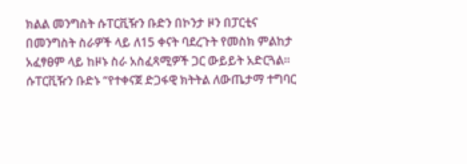ክልል መንግስት ሱፐርቪዥን ቡድን በኮንታ ዞን በፓርቲና በመንግስት ስራዎች ላይ ለ15 ቀናት ባደረጉት የመስክ ምልከታ አፈፃፀም ላይ ከዞኑ ስራ አስፈጻሚዎች ጋር ውይይት አድርጓል። ሱፐርቪዥን ቡድኑ “የተቀናጀ ድጋፋዊ ክትትል ለውጤታማ ተግባር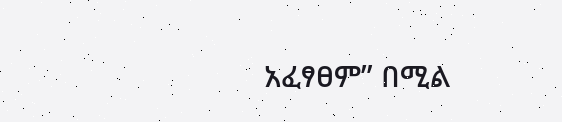አፈፃፀም” በሚል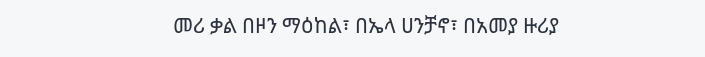መሪ ቃል በዞን ማዕከል፣ በኤላ ሀንቻኖ፣ በአመያ ዙሪያ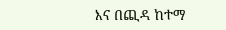እና በጪዳ ከተማ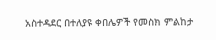አስተዳደር በተለያዩ ቀበሌዎች የመስክ ምልከታ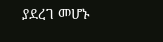ያደረገ መሆኑ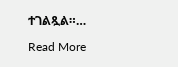ተገልጿል።…

Read More